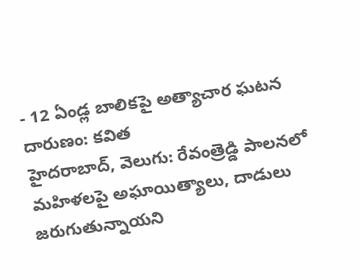- 12 ఏండ్ల బాలికపై అత్యాచార ఘటన దారుణం: కవిత
హైదరాబాద్, వెలుగు: రేవంత్రెడ్డి పాలనలో మహిళలపై అఘాయిత్యాలు, దాడులు జరుగుతున్నాయని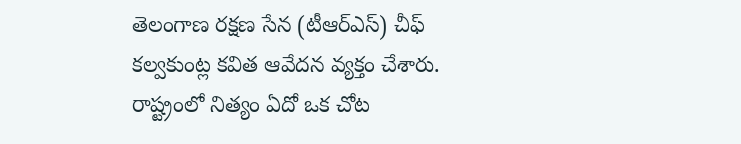తెలంగాణ రక్షణ సేన (టీఆర్ఎస్) చీఫ్ కల్వకుంట్ల కవిత ఆవేదన వ్యక్తం చేశారు. రాష్ట్రంలో నిత్యం ఏదో ఒక చోట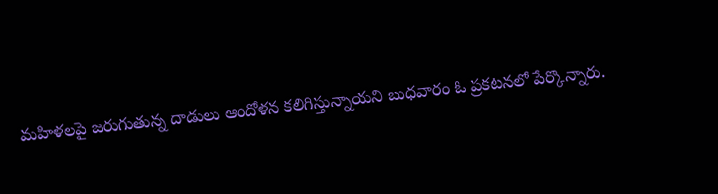మహిళలపై జరుగుతున్న దాడులు ఆందోళన కలిగిస్తున్నాయని బుధవారం ఓ ప్రకటనలో పేర్కొన్నారు.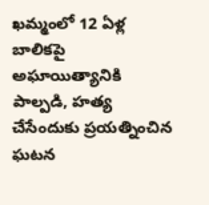ఖమ్మంలో 12 ఏళ్ల బాలికపై అఘాయిత్యానికి పాల్పడి, హత్య చేసేందుకు ప్రయత్నించిన ఘటన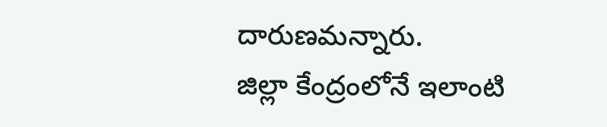దారుణమన్నారు.
జిల్లా కేంద్రంలోనే ఇలాంటి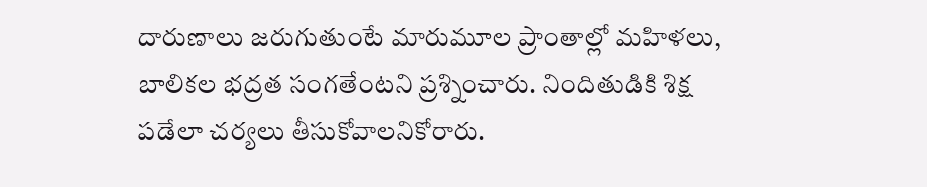దారుణాలు జరుగుతుంటే మారుమూల ప్రాంతాల్లో మహిళలు, బాలికల భద్రత సంగతేంటని ప్రశ్నించారు. నిందితుడికి శిక్ష పడేలా చర్యలు తీసుకోవాలనికోరారు.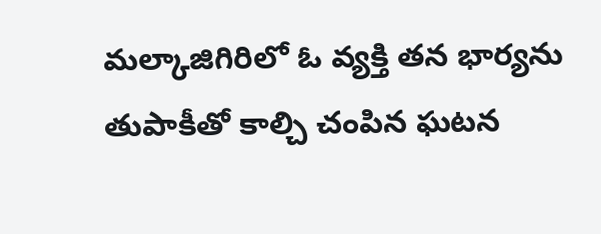మల్కాజిగిరిలో ఓ వ్యక్తి తన భార్యను తుపాకీతో కాల్చి చంపిన ఘటన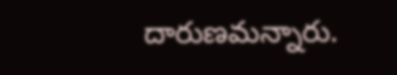దారుణమన్నారు.